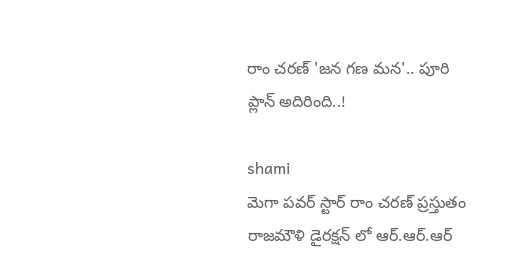రాం చరణ్ 'జన గణ మన'.. పూరి ప్లాన్ అదిరింది..!

shami
మెగా పవర్ స్టార్ రాం చరణ్ ప్రస్తుతం రాజమౌళి డైరక్షన్ లో ఆర్.ఆర్.ఆర్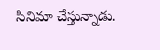సినిమా చేస్తున్నాడు.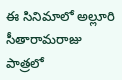ఈ సినిమాలో అల్లూరి సీతారామరాజు పాత్రలో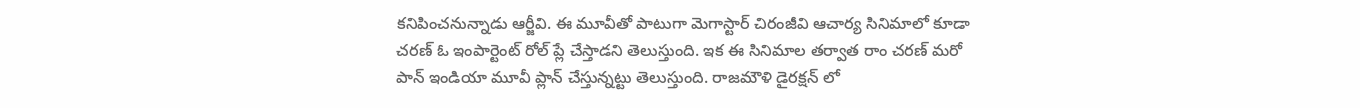కనిపించనున్నాడు ఆర్జీవి. ఈ మూవీతో పాటుగా మెగాస్టార్ చిరంజీవి ఆచార్య సినిమాలో కూడా చరణ్ ఓ ఇంపార్టెంట్ రోల్ ప్లే చేస్తాడని తెలుస్తుంది. ఇక ఈ సినిమాల తర్వాత రాం చరణ్ మరో పాన్ ఇండియా మూవీ ప్లాన్ చేస్తున్నట్టు తెలుస్తుంది. రాజమౌళి డైరక్షన్ లో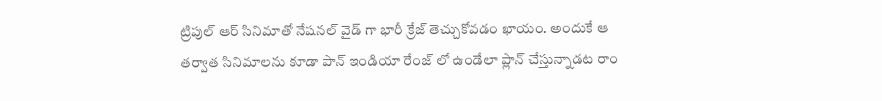ట్రిపుల్ ఆర్ సినిమాతో నేషనల్ వైడ్ గా భారీ క్రేజ్ తెచ్చుకోవడం ఖాయం. అందుకే ఆ తర్వాత సినిమాలను కూడా పాన్ ఇండియా రేంజ్ లో ఉండేలా ప్లాన్ చేస్తున్నాడట రాం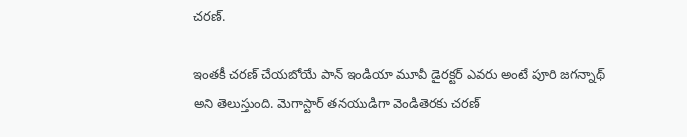చరణ్.

ఇంతకీ చరణ్ చేయబోయే పాన్ ఇండియా మూవీ డైరక్టర్ ఎవరు అంటే పూరి జగన్నాథ్ అని తెలుస్తుంది. మెగాస్టార్ తనయుడిగా వెండితెరకు చరణ్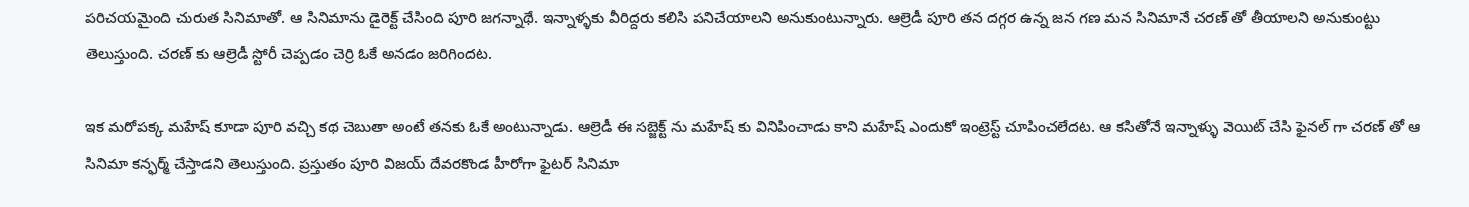పరిచయమైంది చురుత సినిమాతో. ఆ సినిమాను డైరెక్ట్ చేసింది పూరి జగన్నాథే. ఇన్నాళ్ళకు వీరిద్దరు కలిసి పనిచేయాలని అనుకుంటున్నారు. ఆల్రెడీ పూరి తన దగ్గర ఉన్న జన గణ మన సినిమానే చరణ్ తో తీయాలని అనుకుంట్టు తెలుస్తుంది. చరణ్ కు ఆల్రెడీ స్టోరీ చెప్పడం చెర్రి ఓకే అనడం జరిగిందట.

ఇక మరోపక్క మహేష్ కూడా పూరి వచ్చి కథ చెబుతా అంటే తనకు ఓకే అంటున్నాడు. ఆల్రెడీ ఈ సబ్జెక్ట్ ను మహేష్ కు వినిపించాడు కాని మహేష్ ఎందుకో ఇంట్రెస్ట్ చూపించలేదట. ఆ కసితోనే ఇన్నాళ్ళు వెయిట్ చేసి ఫైనల్ గా చరణ్ తో ఆ సినిమా కన్ఫర్మ్ చేస్తాడని తెలుస్తుంది. ప్రస్తుతం పూరి విజయ్ దేవరకొండ హీరోగా ఫైటర్ సినిమా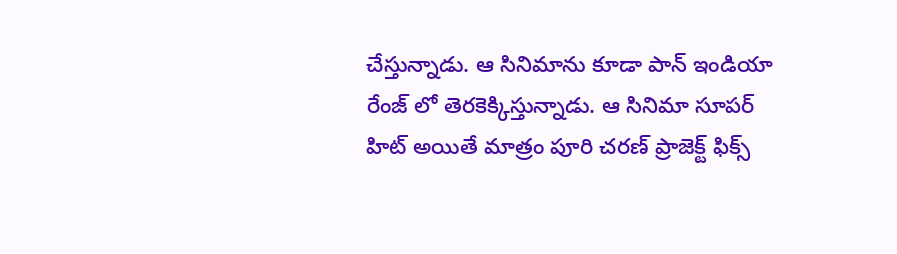చేస్తున్నాడు. ఆ సినిమాను కూడా పాన్ ఇండియా రేంజ్ లో తెరకెక్కిస్తున్నాడు. ఆ సినిమా సూపర్ హిట్ అయితే మాత్రం పూరి చరణ్ ప్రాజెక్ట్ ఫిక్స్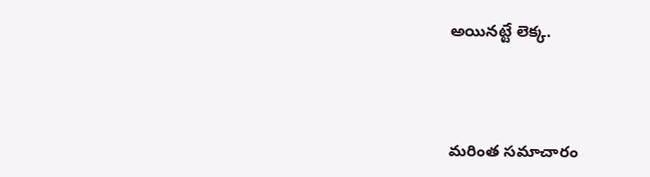అయినట్టే లెక్క.



మరింత సమాచారం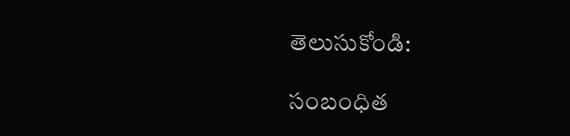తెలుసుకోండి:

సంబంధిత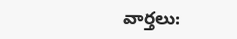వార్తలు: